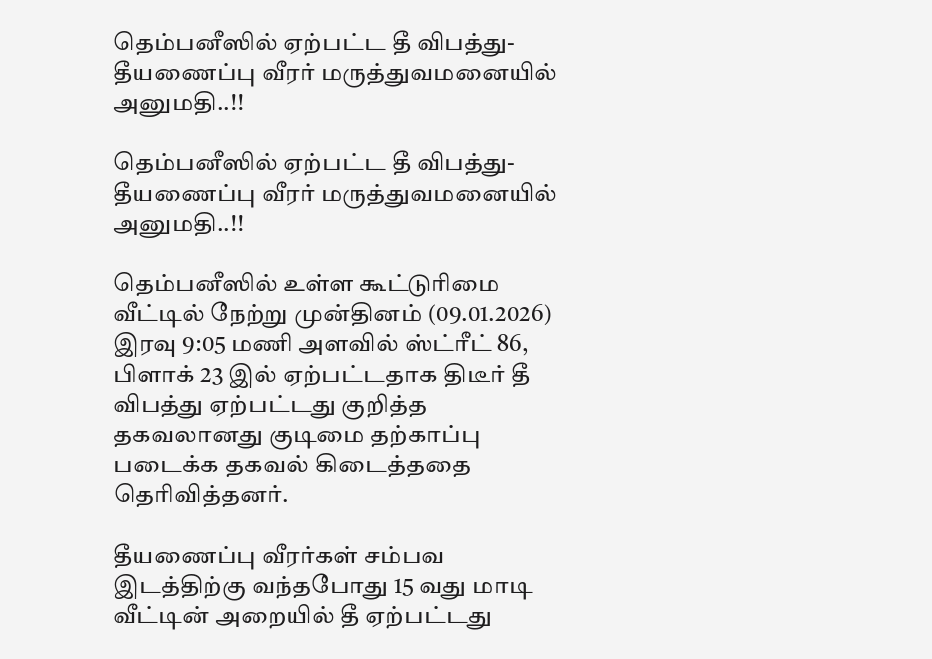தெம்பனீஸில் ஏற்பட்ட தீ விபத்து- தீயணைப்பு வீரர் மருத்துவமனையில் அனுமதி..!!

தெம்பனீஸில் ஏற்பட்ட தீ விபத்து- தீயணைப்பு வீரர் மருத்துவமனையில் அனுமதி..!!

தெம்பனீஸில் உள்ள கூட்டுரிமை வீட்டில் நேற்று முன்தினம் (09.01.2026) இரவு 9:05 மணி அளவில் ஸ்ட்ரீட் 86, பிளாக் 23 இல் ஏற்பட்டதாக திடீர் தீ விபத்து ஏற்பட்டது குறித்த தகவலானது குடிமை தற்காப்பு படைக்க தகவல் கிடைத்ததை தெரிவித்தனர்.

தீயணைப்பு வீரர்கள் சம்பவ இடத்திற்கு வந்தபோது 15 வது மாடி வீட்டின் அறையில் தீ ஏற்பட்டது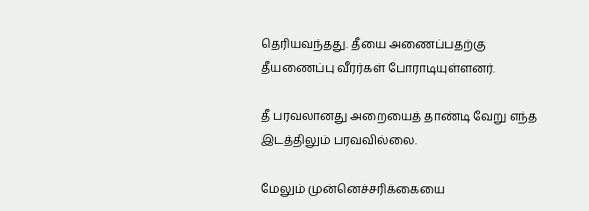தெரியவந்தது. தீயை அணைப்பதற்கு தீயணைப்பு வீரர்கள் போராடியுள்ளனர்.

தீ பரவலானது அறையைத் தாண்டி வேறு எந்த இடத்திலும் பரவவில்லை.

மேலும் முன்னெச்சரிக்கையை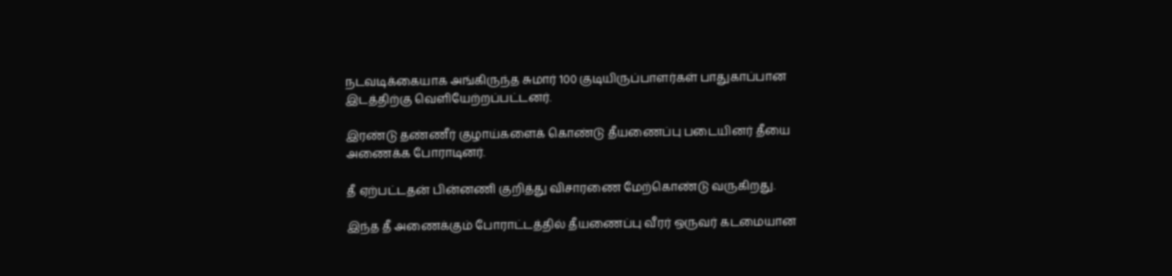நடவடிக்கையாக அங்கிருந்த சுமார் 100 குடியிருப்பாளர்கள் பாதுகாப்பான இடத்திற்கு வெளியேற்றப்பட்டனர்.

இரண்டு தண்ணீர் குழாய்களைக் கொண்டு தீயணைப்பு படையினர் தீயை அணைக்க போராடினர்.

தீ ஏற்பட்டதன் பின்னணி குறித்து விசாரணை மேற்கொண்டு வருகிறது.

இந்த தீ அணைக்கும் போராட்டத்தில் தீயணைப்பு வீரர் ஒருவர் கடமையான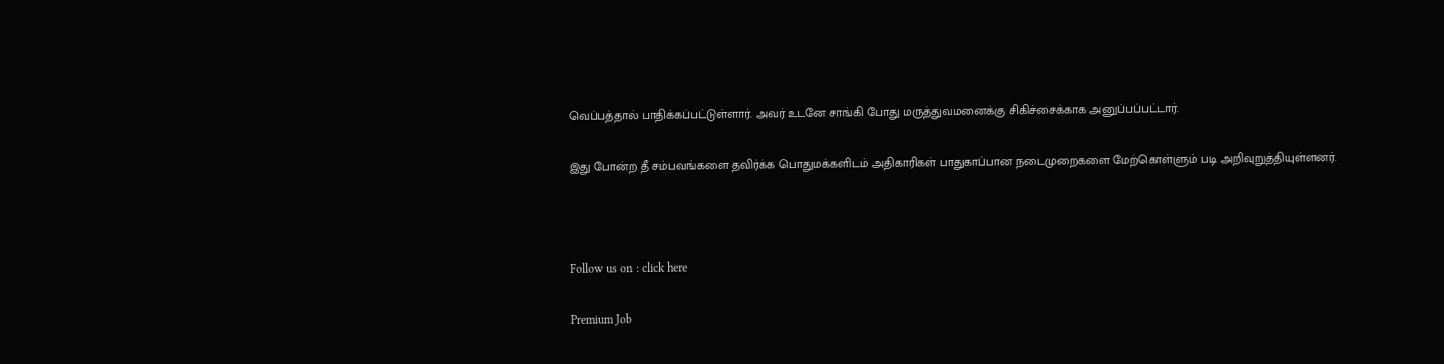வெப்பத்தால் பாதிக்கப்பட்டுள்ளார். அவர் உடனே சாங்கி போது மருத்துவமனைக்கு சிகிச்சைக்காக அனுப்பப்பட்டார்.

இது போன்ற தீ சம்பவங்களை தவிர்க்க பொதுமக்களிடம் அதிகாரிகள் பாதுகாப்பான நடைமுறைகளை மேற்கொள்ளும் படி அறிவுறுத்தியுள்ளனர்.



Follow us on : click here

Premium Job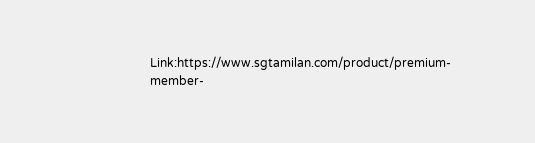Link:https://www.sgtamilan.com/product/premium-member-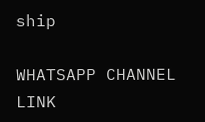ship

WHATSAPP CHANNEL LINK